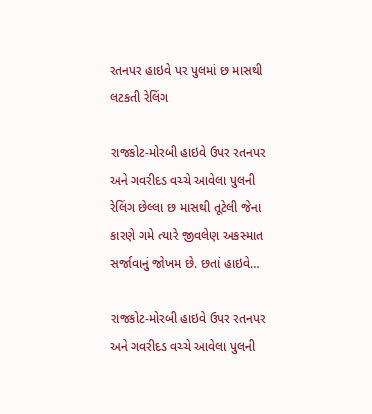રતનપર હાઇવે પર પુલમાં છ માસથી લટકતી રેલિંગ

રાજકોટ-મોરબી હાઇવે ઉપર રતનપર અને ગવરીદડ વચ્ચે આવેલા પુલની રેલિંગ છેલ્લા છ માસથી તૂટેલી જેના કારણે ગમે ત્યારે જીવલેણ અકસ્માત સર્જાવાનું જોખમ છે. છતાં હાઇવે…

રાજકોટ-મોરબી હાઇવે ઉપર રતનપર અને ગવરીદડ વચ્ચે આવેલા પુલની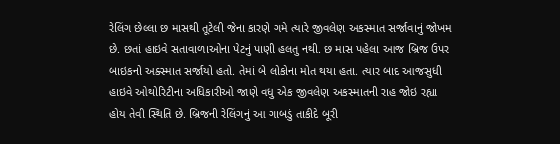રેલિંગ છેલ્લા છ માસથી તૂટેલી જેના કારણે ગમે ત્યારે જીવલેણ અકસ્માત સર્જાવાનું જોખમ છે. છતાં હાઇવે સતાવાળાઓના પેટનું પાણી હલતુ નથી. છ માસ પહેલા આજ બ્રિજ ઉપર બાઇકનો અક્સ્માત સર્જાયો હતો. તેમાં બે લોકોના મોત થયા હતા. ત્યાર બાદ આજસુધી હાઇવે ઓથોરિટીના અધિકારીઓ જાણે વધુ એક જીવલેણ અકસ્માતની રાહ જોઇ રહ્યા હોય તેવી સ્થિતિ છે. બ્રિજની રેલિંગનું આ ગાબડું તાકીદે બૂરી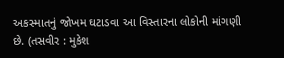અકસ્માતનું જોખમ ઘટાડવા આ વિસ્તારના લોકોની માંગણી છે. (તસવીર : મુકેશ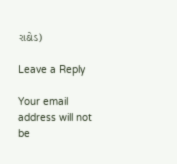રાઠોડ)

Leave a Reply

Your email address will not be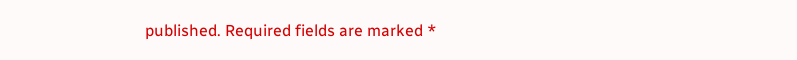published. Required fields are marked *